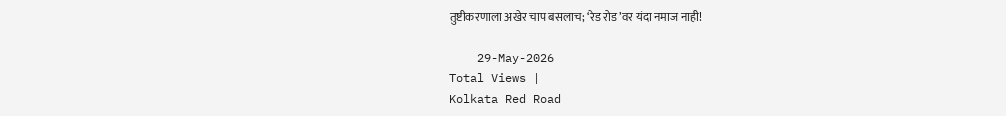तुष्टीकरणाला अखेर चाप बसलाच; ‘रेड रोड’वर यंदा नमाज नाही!

    29-May-2026
Total Views |
Kolkata Red Road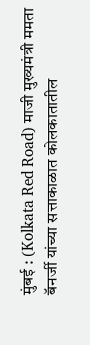मुंबई : (Kolkata Red Road) माजी मुख्यमंत्री ममता बॅनर्जी यांच्या सत्ताकाळात कोलकातातील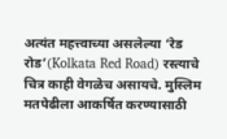अत्यंत महत्त्वाच्या असलेल्या ‘रेड रोड’(Kolkata Red Road) रस्त्याचे चित्र काही वेगळेच असायचे. मुस्लिम मतपेढीला आकर्षित करण्यासाठी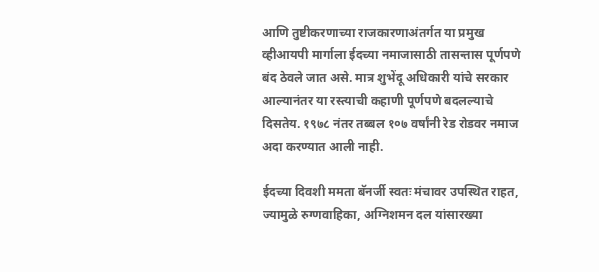आणि तुष्टीकरणाच्या राजकारणाअंतर्गत या प्रमुख व्हीआयपी मार्गाला ईदच्या नमाजासाठी तासन्तास पूर्णपणे बंद ठेवले जात असे. मात्र शुभेंदू अधिकारी यांचे सरकार आल्यानंतर या रस्त्याची कहाणी पूर्णपणे बदलल्याचे दिसतेय. १९७८ नंतर तब्बल १०७ वर्षांनी रेड रोडवर नमाज अदा करण्यात आली नाही.

ईदच्या दिवशी ममता बॅनर्जी स्वतः मंचावर उपस्थित राहत, ज्यामुळे रुग्णवाहिका, अग्निशमन दल यांसारख्या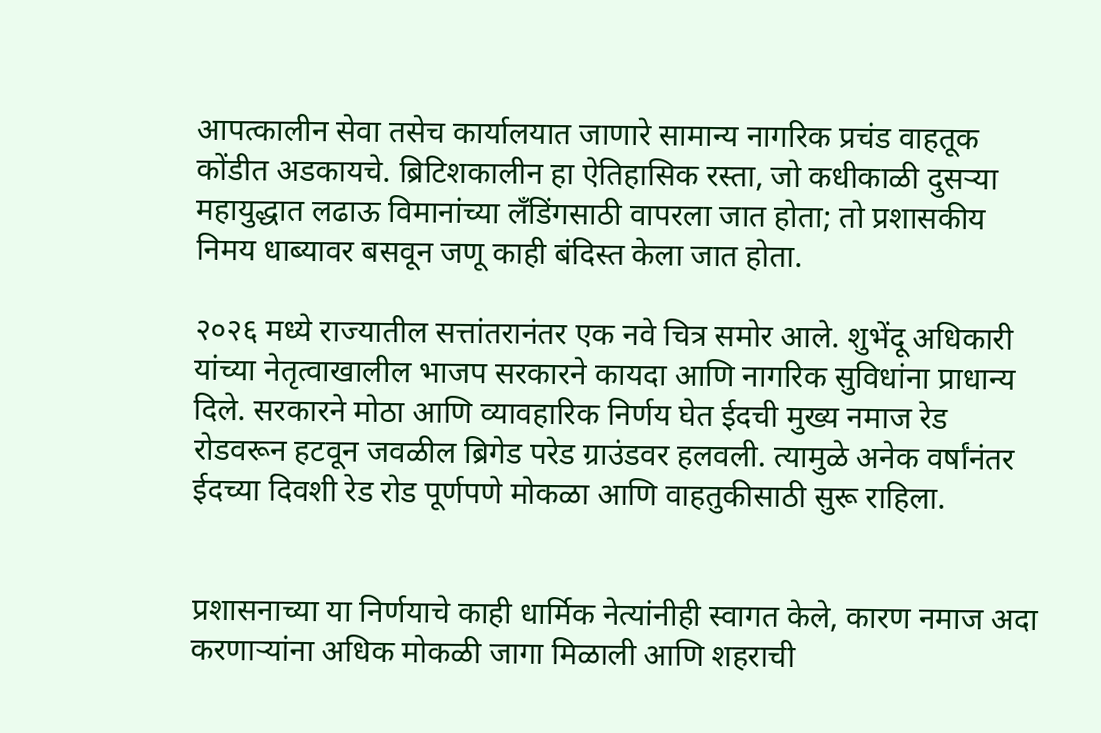आपत्कालीन सेवा तसेच कार्यालयात जाणारे सामान्य नागरिक प्रचंड वाहतूक कोंडीत अडकायचे. ब्रिटिशकालीन हा ऐतिहासिक रस्ता, जो कधीकाळी दुसऱ्या महायुद्धात लढाऊ विमानांच्या लँडिंगसाठी वापरला जात होता; तो प्रशासकीय निमय धाब्यावर बसवून जणू काही बंदिस्त केला जात होता.

२०२६ मध्ये राज्यातील सत्तांतरानंतर एक नवे चित्र समोर आले. शुभेंदू अधिकारी यांच्या नेतृत्वाखालील भाजप सरकारने कायदा आणि नागरिक सुविधांना प्राधान्य दिले. सरकारने मोठा आणि व्यावहारिक निर्णय घेत ईदची मुख्य नमाज रेड रोडवरून हटवून जवळील ब्रिगेड परेड ग्राउंडवर हलवली. त्यामुळे अनेक वर्षांनंतर ईदच्या दिवशी रेड रोड पूर्णपणे मोकळा आणि वाहतुकीसाठी सुरू राहिला.


प्रशासनाच्या या निर्णयाचे काही धार्मिक नेत्यांनीही स्वागत केले, कारण नमाज अदा करणाऱ्यांना अधिक मोकळी जागा मिळाली आणि शहराची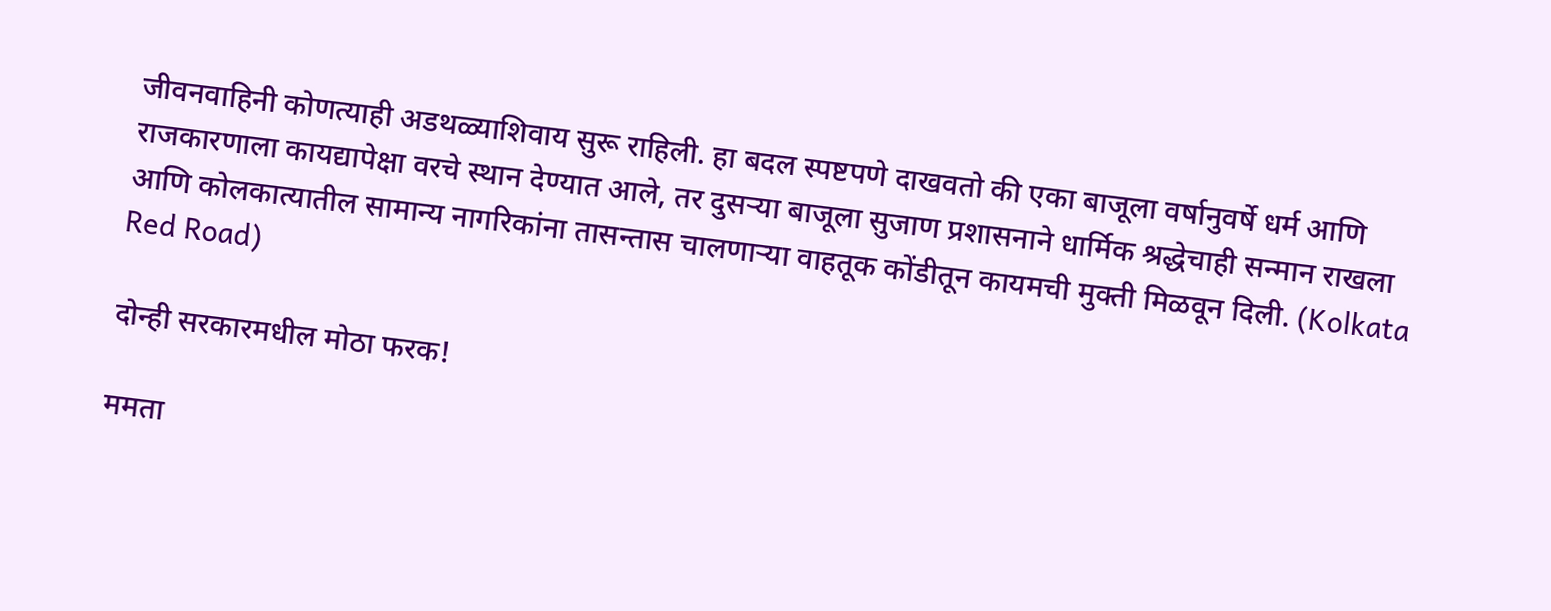जीवनवाहिनी कोणत्याही अडथळ्याशिवाय सुरू राहिली. हा बदल स्पष्टपणे दाखवतो की एका बाजूला वर्षानुवर्षे धर्म आणि राजकारणाला कायद्यापेक्षा वरचे स्थान देण्यात आले, तर दुसऱ्या बाजूला सुजाण प्रशासनाने धार्मिक श्रद्धेचाही सन्मान राखला आणि कोलकात्यातील सामान्य नागरिकांना तासन्तास चालणाऱ्या वाहतूक कोंडीतून कायमची मुक्ती मिळवून दिली. (Kolkata Red Road)

दोन्ही सरकारमधील मोठा फरक!

ममता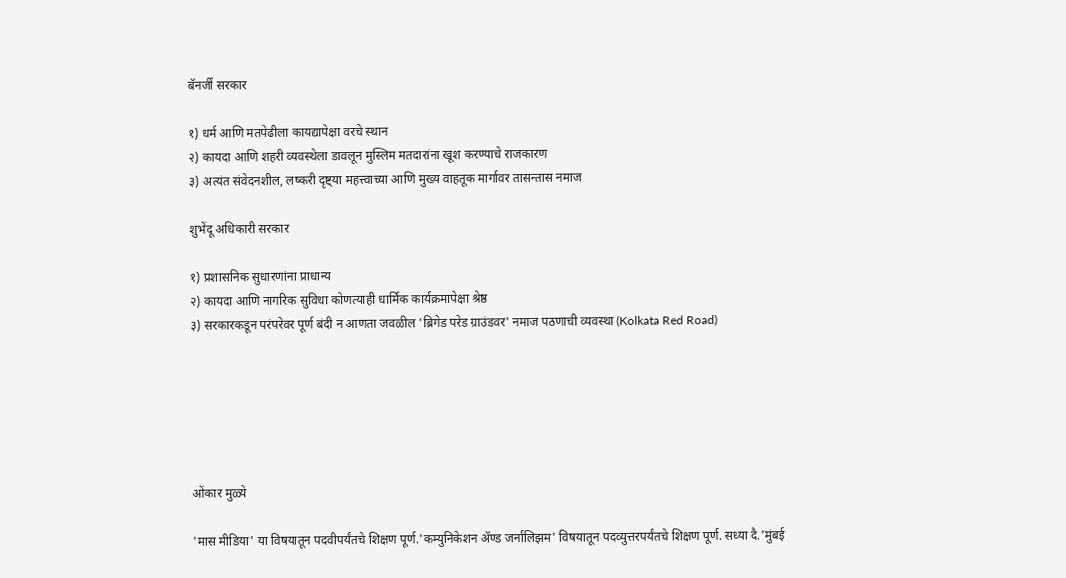बॅनर्जी सरकार

१) धर्म आणि मतपेढीला कायद्यापेक्षा वरचे स्थान
२) कायदा आणि शहरी व्यवस्थेला डावलून मुस्लिम मतदारांना खूश करण्याचे राजकारण
३) अत्यंत संवेदनशील, लष्करी दृष्ट्या महत्त्वाच्या आणि मुख्य वाहतूक मार्गावर तासन्तास नमाज

शुभेंदू अधिकारी सरकार

१) प्रशासनिक सुधारणांना प्राधान्य
२) कायदा आणि नागरिक सुविधा कोणत्याही धार्मिक कार्यक्रमापेक्षा श्रेष्ठ
३) सरकारकडून परंपरेवर पूर्ण बंदी न आणता जवळील 'ब्रिगेड परेड ग्राउंडवर' नमाज पठणाची व्यवस्था (Kolkata Red Road)






ओंकार मुळ्ये

'मास मीडिया' या विषयातून पदवीपर्यंतचे शिक्षण पूर्ण.'कम्युनिकेशन ॲण्ड जर्नालिझम' विषयातून पदव्युत्तरपर्यंतचे शिक्षण पूर्ण. सध्या दै.'मुंबई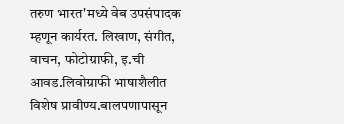तरुण भारत'मध्ये वेब उपसंपादक म्हणून कार्यरत. लिखाण, संगीत, वाचन, फोटोग्राफी, इ.ची आवड.लिवोग्राफी भाषाशैलीत विशेष प्रावीण्य.बालपणापासून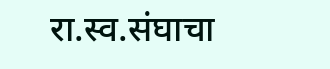रा.स्व.संघाचा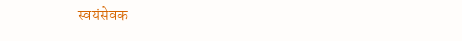स्वयंसेवक